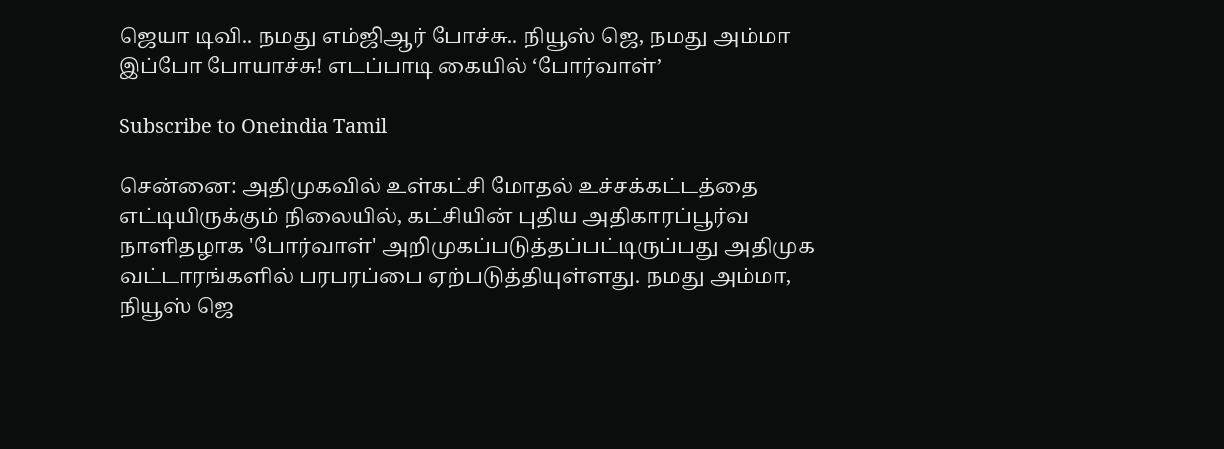ஜெயா டிவி.. நமது எம்ஜிஆர் போச்சு.. நியூஸ் ஜெ, நமது அம்மா இப்போ போயாச்சு! எடப்பாடி கையில் ‘போர்வாள்’

Subscribe to Oneindia Tamil

சென்னை: அதிமுகவில் உள்கட்சி மோதல் உச்சக்கட்டத்தை எட்டியிருக்கும் நிலையில், கட்சியின் புதிய அதிகாரப்பூர்வ நாளிதழாக 'போர்வாள்' அறிமுகப்படுத்தப்பட்டிருப்பது அதிமுக வட்டாரங்களில் பரபரப்பை ஏற்படுத்தியுள்ளது. நமது அம்மா, நியூஸ் ஜெ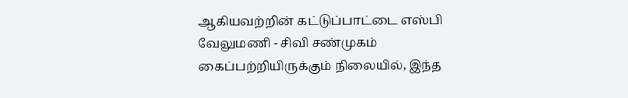ஆகியவற்றின் கட்டுப்பாட்டை எஸ்பி வேலுமணி - சிவி சண்முகம் கைப்பற்றியிருக்கும் நிலையில், இந்த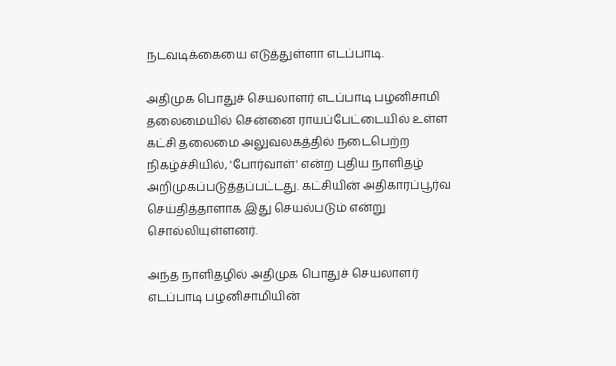நடவடிக்கையை எடுத்துள்ளா எடப்பாடி.

அதிமுக பொதுச் செயலாளர் எடப்பாடி பழனிசாமி தலைமையில் சென்னை ராயப்பேட்டையில் உள்ள கட்சி தலைமை அலுவலகத்தில் நடைபெற்ற நிகழ்ச்சியில், 'போர்வாள்' என்ற புதிய நாளிதழ் அறிமுகப்படுத்தப்பட்டது. கட்சியின் அதிகாரப்பூர்வ செய்தித்தாளாக இது செயல்படும் என்று சொல்லியுள்ளனர்.

அந்த நாளிதழில் அதிமுக பொதுச் செயலாளர் எடப்பாடி பழனிசாமியின்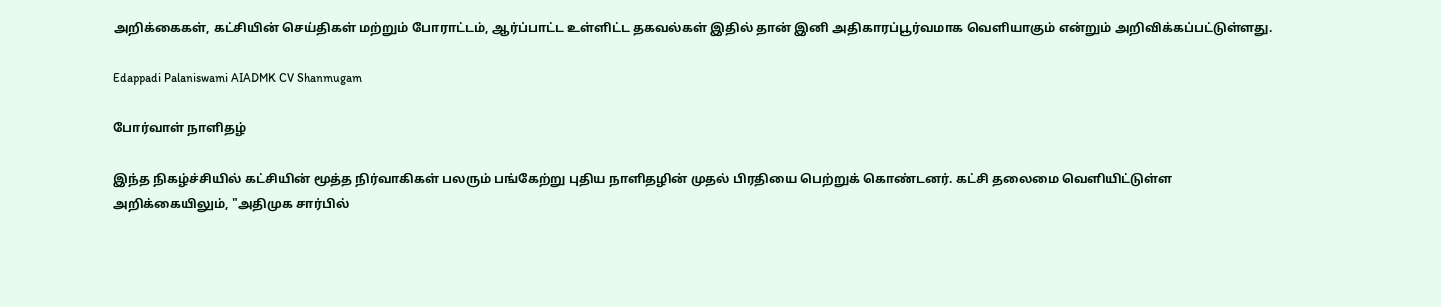அறிக்கைகள், கட்சியின் செய்திகள் மற்றும் போராட்டம், ஆர்ப்பாட்ட உள்ளிட்ட தகவல்கள் இதில் தான் இனி அதிகாரப்பூர்வமாக வெளியாகும் என்றும் அறிவிக்கப்பட்டுள்ளது.

Edappadi Palaniswami AIADMK CV Shanmugam

போர்வாள் நாளிதழ்

இந்த நிகழ்ச்சியில் கட்சியின் மூத்த நிர்வாகிகள் பலரும் பங்கேற்று புதிய நாளிதழின் முதல் பிரதியை பெற்றுக் கொண்டனர். கட்சி தலைமை வெளியிட்டுள்ள அறிக்கையிலும், "அதிமுக சார்பில்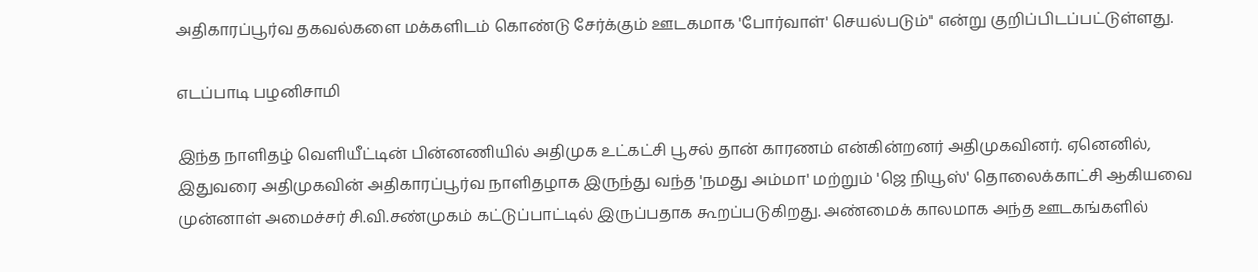அதிகாரப்பூர்வ தகவல்களை மக்களிடம் கொண்டு சேர்க்கும் ஊடகமாக 'போர்வாள்' செயல்படும்" என்று குறிப்பிடப்பட்டுள்ளது.

எடப்பாடி பழனிசாமி

இந்த நாளிதழ் வெளியீட்டின் பின்னணியில் அதிமுக உட்கட்சி பூசல் தான் காரணம் என்கின்றனர் அதிமுகவினர். ஏனெனில், இதுவரை அதிமுகவின் அதிகாரப்பூர்வ நாளிதழாக இருந்து வந்த 'நமது அம்மா' மற்றும் 'ஜெ நியூஸ்' தொலைக்காட்சி ஆகியவை முன்னாள் அமைச்சர் சி.வி.சண்முகம் கட்டுப்பாட்டில் இருப்பதாக கூறப்படுகிறது. அண்மைக் காலமாக அந்த ஊடகங்களில்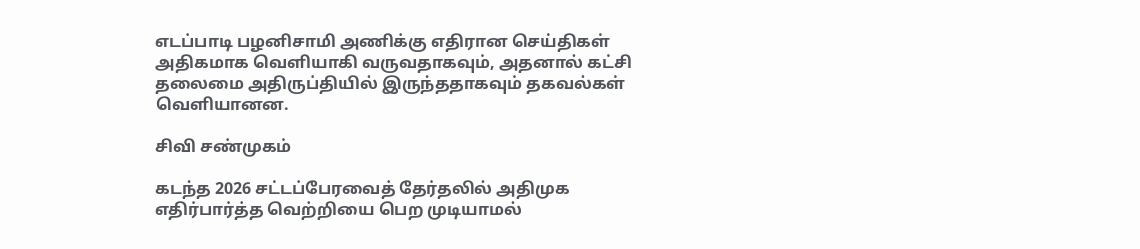எடப்பாடி பழனிசாமி அணிக்கு எதிரான செய்திகள் அதிகமாக வெளியாகி வருவதாகவும், அதனால் கட்சி தலைமை அதிருப்தியில் இருந்ததாகவும் தகவல்கள் வெளியானன.

சிவி சண்முகம்

கடந்த 2026 சட்டப்பேரவைத் தேர்தலில் அதிமுக எதிர்பார்த்த வெற்றியை பெற முடியாமல்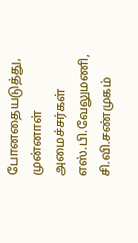போனதையடுத்து, முன்னாள் அமைச்சர்கள் எஸ்.பி.வேலுமணி, சி.வி.சண்முகம்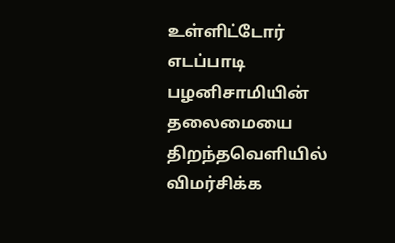உள்ளிட்டோர் எடப்பாடி பழனிசாமியின் தலைமையை திறந்தவெளியில் விமர்சிக்க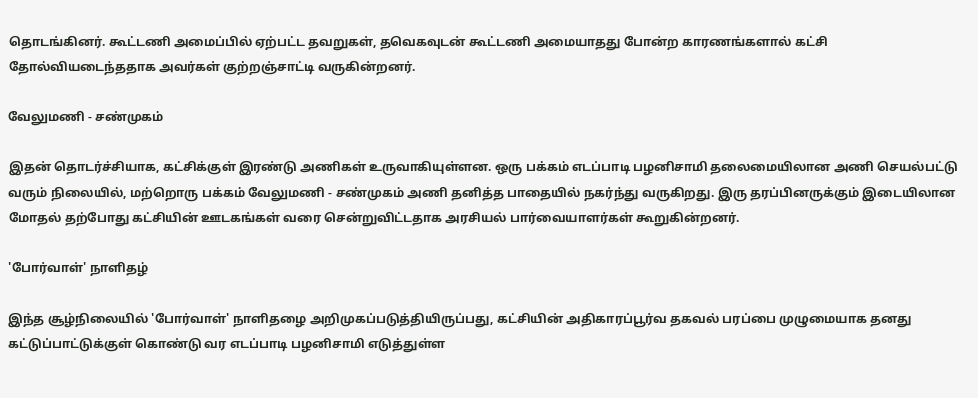தொடங்கினர். கூட்டணி அமைப்பில் ஏற்பட்ட தவறுகள், தவெகவுடன் கூட்டணி அமையாதது போன்ற காரணங்களால் கட்சி தோல்வியடைந்ததாக அவர்கள் குற்றஞ்சாட்டி வருகின்றனர்.

வேலுமணி - சண்முகம்

இதன் தொடர்ச்சியாக, கட்சிக்குள் இரண்டு அணிகள் உருவாகியுள்ளன. ஒரு பக்கம் எடப்பாடி பழனிசாமி தலைமையிலான அணி செயல்பட்டு வரும் நிலையில், மற்றொரு பக்கம் வேலுமணி - சண்முகம் அணி தனித்த பாதையில் நகர்ந்து வருகிறது. இரு தரப்பினருக்கும் இடையிலான மோதல் தற்போது கட்சியின் ஊடகங்கள் வரை சென்றுவிட்டதாக அரசியல் பார்வையாளர்கள் கூறுகின்றனர்.

'போர்வாள்' நாளிதழ்

இந்த சூழ்நிலையில் 'போர்வாள்' நாளிதழை அறிமுகப்படுத்தியிருப்பது, கட்சியின் அதிகாரப்பூர்வ தகவல் பரப்பை முழுமையாக தனது கட்டுப்பாட்டுக்குள் கொண்டு வர எடப்பாடி பழனிசாமி எடுத்துள்ள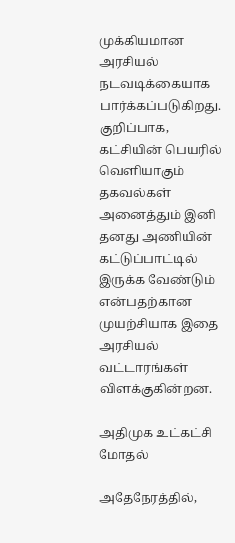முக்கியமான அரசியல் நடவடிக்கையாக பார்க்கப்படுகிறது. குறிப்பாக, கட்சியின் பெயரில் வெளியாகும் தகவல்கள் அனைத்தும் இனி தனது அணியின் கட்டுப்பாட்டில் இருக்க வேண்டும் என்பதற்கான முயற்சியாக இதை அரசியல் வட்டாரங்கள் விளக்குகின்றன.

அதிமுக உட்கட்சி மோதல்

அதேநேரத்தில்,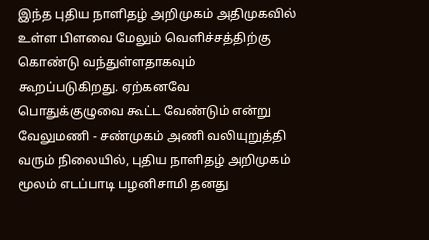இந்த புதிய நாளிதழ் அறிமுகம் அதிமுகவில் உள்ள பிளவை மேலும் வெளிச்சத்திற்கு கொண்டு வந்துள்ளதாகவும் கூறப்படுகிறது. ஏற்கனவே பொதுக்குழுவை கூட்ட வேண்டும் என்று வேலுமணி - சண்முகம் அணி வலியுறுத்தி வரும் நிலையில், புதிய நாளிதழ் அறிமுகம் மூலம் எடப்பாடி பழனிசாமி தனது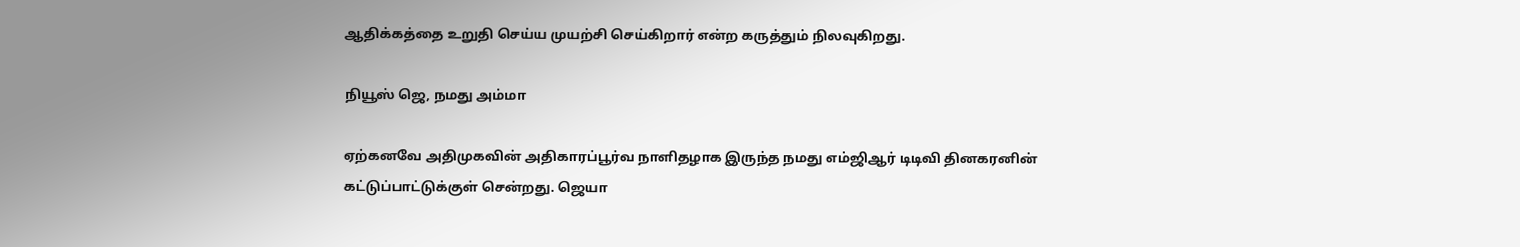ஆதிக்கத்தை உறுதி செய்ய முயற்சி செய்கிறார் என்ற கருத்தும் நிலவுகிறது.

நியூஸ் ஜெ, நமது அம்மா

ஏற்கனவே அதிமுகவின் அதிகாரப்பூர்வ நாளிதழாக இருந்த நமது எம்ஜிஆர் டிடிவி தினகரனின் கட்டுப்பாட்டுக்குள் சென்றது. ஜெயா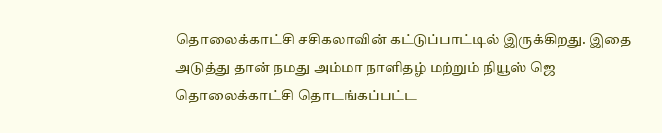தொலைக்காட்சி சசிகலாவின் கட்டுப்பாட்டில் இருக்கிறது. இதை அடுத்து தான் நமது அம்மா நாளிதழ் மற்றும் நியூஸ் ஜெ தொலைக்காட்சி தொடங்கப்பட்ட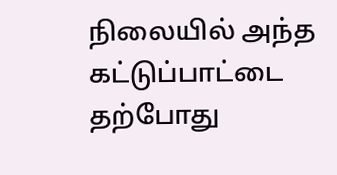நிலையில் அந்த கட்டுப்பாட்டை தற்போது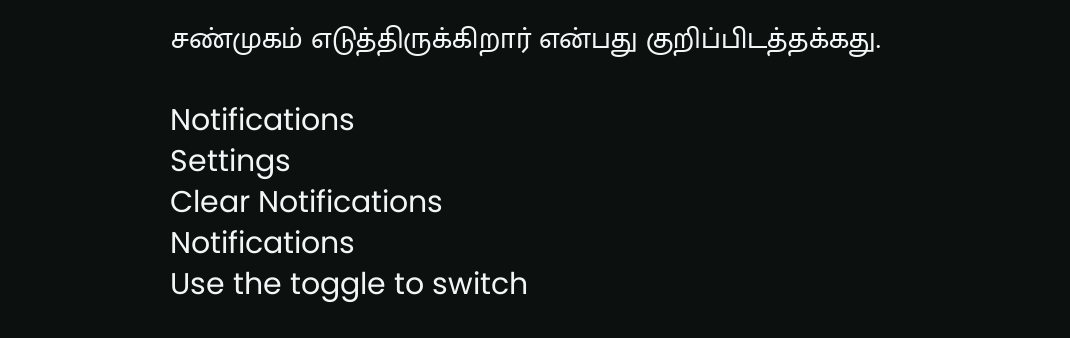சண்முகம் எடுத்திருக்கிறார் என்பது குறிப்பிடத்தக்கது.

Notifications
Settings
Clear Notifications
Notifications
Use the toggle to switch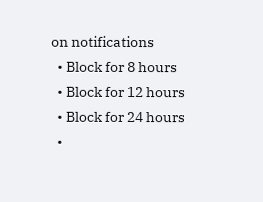on notifications
  • Block for 8 hours
  • Block for 12 hours
  • Block for 24 hours
  •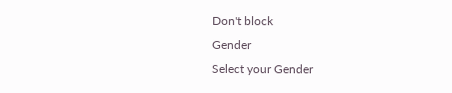Don't block
Gender
Select your Gender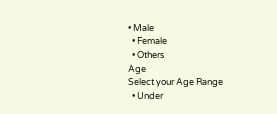• Male
  • Female
  • Others
Age
Select your Age Range
  • Under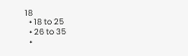18
  • 18 to 25
  • 26 to 35
  •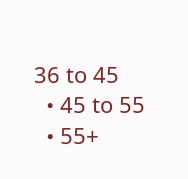36 to 45
  • 45 to 55
  • 55+